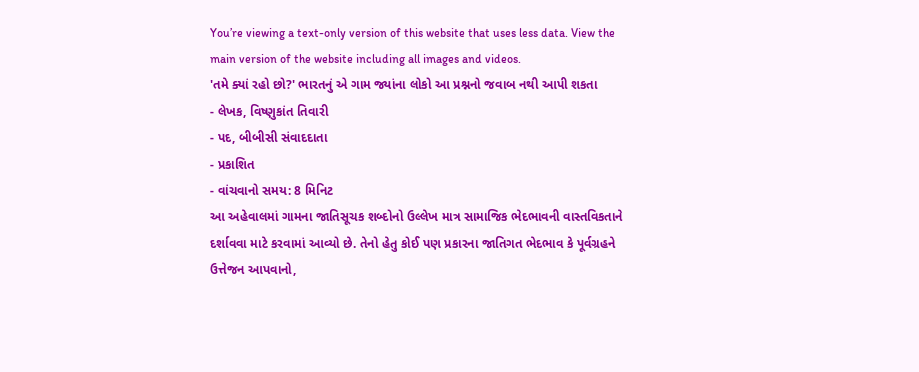You’re viewing a text-only version of this website that uses less data. View the main version of the website including all images and videos.
'તમે ક્યાં રહો છો?' ભારતનું એ ગામ જ્યાંના લોકો આ પ્રશ્નનો જવાબ નથી આપી શકતા
- લેખક, વિષ્ણુકાંત તિવારી
- પદ, બીબીસી સંવાદદાતા
- પ્રકાશિત
- વાંચવાનો સમય: 8 મિનિટ
આ અહેવાલમાં ગામના જાતિસૂચક શબ્દોનો ઉલ્લેખ માત્ર સામાજિક ભેદભાવની વાસ્તવિકતાને દર્શાવવા માટે કરવામાં આવ્યો છે. તેનો હેતુ કોઈ પણ પ્રકારના જાતિગત ભેદભાવ કે પૂર્વગ્રહને ઉત્તેજન આપવાનો,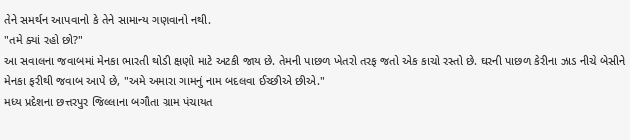તેને સમર્થન આપવાનો કે તેને સામાન્ય ગણવાનો નથી.
"તમે ક્યાં રહો છો?"
આ સવાલના જવાબમાં મેનકા ભારતી થોડી ક્ષણો માટે અટકી જાય છે. તેમની પાછળ ખેતરો તરફ જતો એક કાચો રસ્તો છે. ઘરની પાછળ કેરીના ઝાડ નીચે બેસીને મેનકા ફરીથી જવાબ આપે છે, "અમે અમારા ગામનું નામ બદલવા ઈચ્છીએ છીએ."
મધ્ય પ્રદેશના છત્તરપુર જિલ્લાના બગૌતા ગ્રામ પંચાયત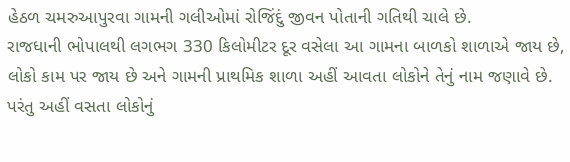હેઠળ ચમરુઆપુરવા ગામની ગલીઓમાં રોજિંદું જીવન પોતાની ગતિથી ચાલે છે.
રાજધાની ભોપાલથી લગભગ 330 કિલોમીટર દૂર વસેલા આ ગામના બાળકો શાળાએ જાય છે, લોકો કામ પર જાય છે અને ગામની પ્રાથમિક શાળા અહીં આવતા લોકોને તેનું નામ જણાવે છે. પરંતુ અહીં વસતા લોકોનું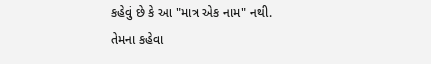કહેવું છે કે આ "માત્ર એક નામ" નથી.
તેમના કહેવા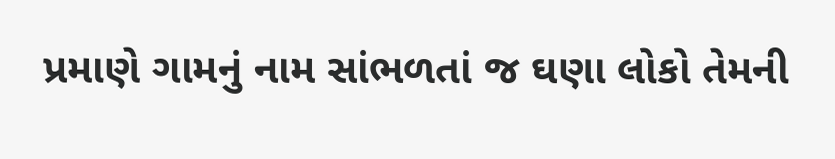પ્રમાણે ગામનું નામ સાંભળતાં જ ઘણા લોકો તેમની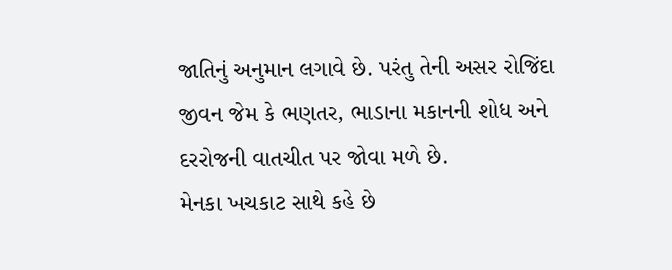જાતિનું અનુમાન લગાવે છે. પરંતુ તેની અસર રોજિંદા જીવન જેમ કે ભણતર, ભાડાના મકાનની શોધ અને દરરોજની વાતચીત પર જોવા મળે છે.
મેનકા ખચકાટ સાથે કહે છે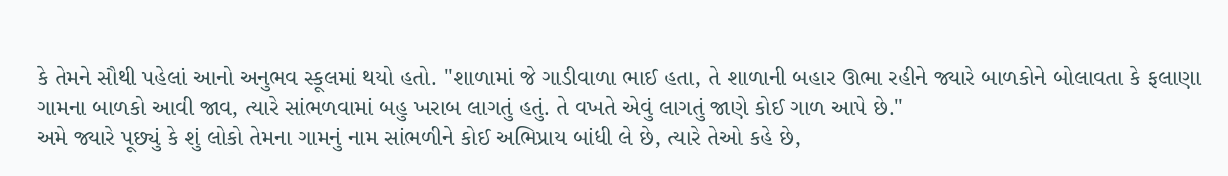કે તેમને સૌથી પહેલાં આનો અનુભવ સ્કૂલમાં થયો હતો. "શાળામાં જે ગાડીવાળા ભાઈ હતા, તે શાળાની બહાર ઊભા રહીને જ્યારે બાળકોને બોલાવતા કે ફલાણા ગામના બાળકો આવી જાવ, ત્યારે સાંભળવામાં બહુ ખરાબ લાગતું હતું. તે વખતે એવું લાગતું જાણે કોઈ ગાળ આપે છે."
અમે જ્યારે પૂછ્યું કે શું લોકો તેમના ગામનું નામ સાંભળીને કોઈ અભિપ્રાય બાંધી લે છે, ત્યારે તેઓ કહે છે,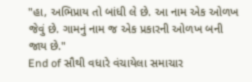"હા, અભિપ્રાય તો બાંધી લે છે. આ નામ એક ઓળખ જેવું છે. ગામનું નામ જ એક પ્રકારની ઓળખ બની જાય છે."
End of સૌથી વધારે વંચાયેલા સમાચાર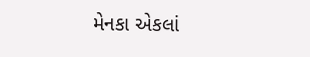મેનકા એકલાં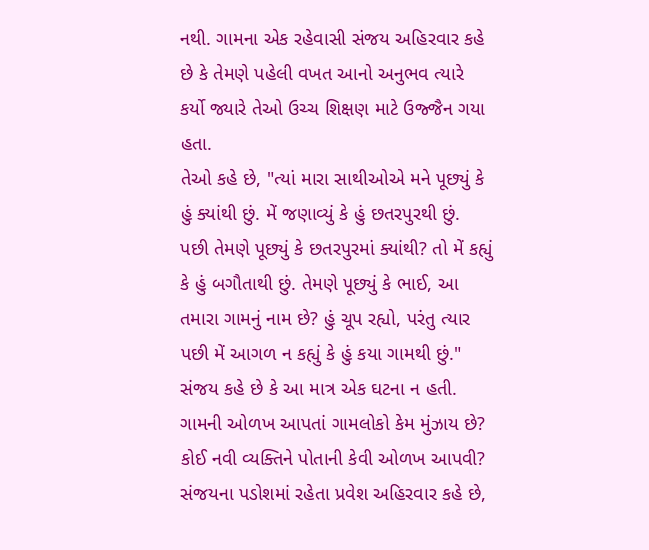નથી. ગામના એક રહેવાસી સંજય અહિરવાર કહે છે કે તેમણે પહેલી વખત આનો અનુભવ ત્યારે કર્યો જ્યારે તેઓ ઉચ્ચ શિક્ષણ માટે ઉજ્જૈન ગયા હતા.
તેઓ કહે છે, "ત્યાં મારા સાથીઓએ મને પૂછ્યું કે હું ક્યાંથી છું. મેં જણાવ્યું કે હું છતરપુરથી છું. પછી તેમણે પૂછ્યું કે છતરપુરમાં ક્યાંથી? તો મેં કહ્યું કે હું બગૌતાથી છું. તેમણે પૂછ્યું કે ભાઈ, આ તમારા ગામનું નામ છે? હું ચૂપ રહ્યો, પરંતુ ત્યાર પછી મેં આગળ ન કહ્યું કે હું કયા ગામથી છું."
સંજય કહે છે કે આ માત્ર એક ઘટના ન હતી.
ગામની ઓળખ આપતાં ગામલોકો કેમ મુંઝાય છે?
કોઈ નવી વ્યક્તિને પોતાની કેવી ઓળખ આપવી?
સંજયના પડોશમાં રહેતા પ્રવેશ અહિરવાર કહે છે,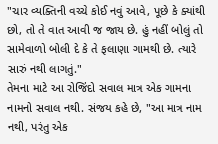"ચાર વ્યક્તિની વચ્ચે કોઈ નવું આવે, પૂછે કે ક્યાંથી છો, તો તે વાત આવી જ જાય છે. હું નહીં બોલું તો સામેવાળો બોલી દે કે તે ફલાણા ગામથી છે. ત્યારે સારું નથી લાગતું."
તેમના માટે આ રોજિંદો સવાલ માત્ર એક ગામના નામનો સવાલ નથી. સંજય કહે છે, "આ માત્ર નામ નથી, પરંતુ એક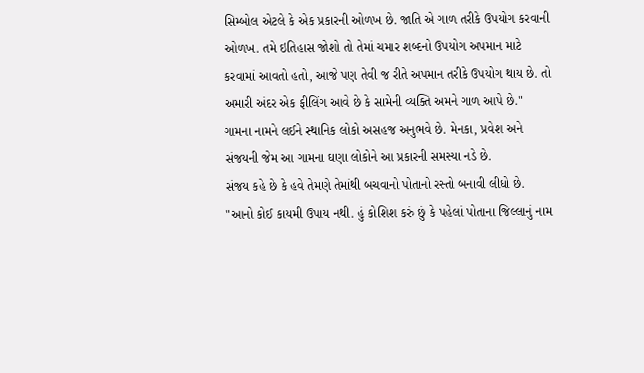સિમ્બોલ એટલે કે એક પ્રકારની ઓળખ છે. જાતિ એ ગાળ તરીકે ઉપયોગ કરવાની ઓળખ. તમે ઇતિહાસ જોશો તો તેમાં ચમાર શબ્દનો ઉપયોગ અપમાન માટે કરવામાં આવતો હતો, આજે પણ તેવી જ રીતે અપમાન તરીકે ઉપયોગ થાય છે. તો અમારી અંદર એક ફીલિંગ આવે છે કે સામેની વ્યક્તિ અમને ગાળ આપે છે."
ગામના નામને લઈને સ્થાનિક લોકો અસહજ અનુભવે છે. મેનકા, પ્રવેશ અને સંજયની જેમ આ ગામના ઘણા લોકોને આ પ્રકારની સમસ્યા નડે છે.
સંજય કહે છે કે હવે તેમણે તેમાંથી બચવાનો પોતાનો રસ્તો બનાવી લીધો છે.
"આનો કોઈ કાયમી ઉપાય નથી. હું કોશિશ કરું છું કે પહેલાં પોતાના જિલ્લાનું નામ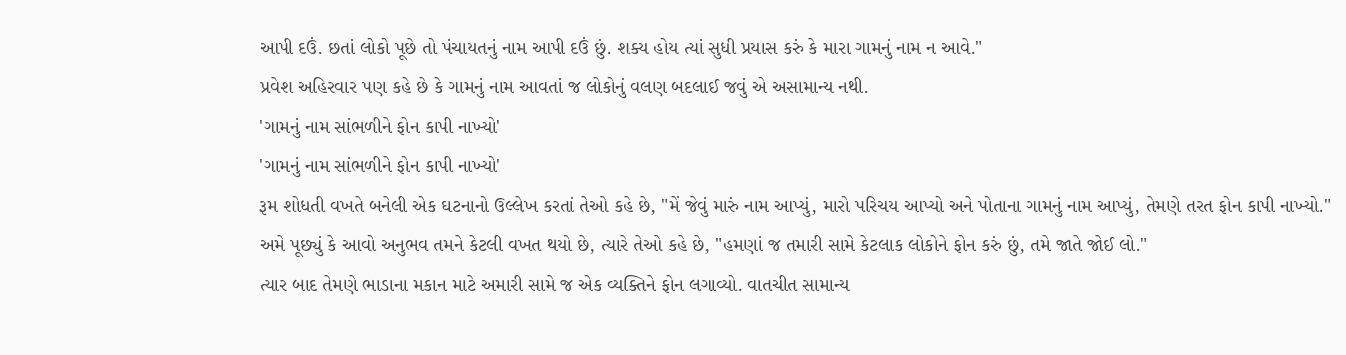આપી દઉં. છતાં લોકો પૂછે તો પંચાયતનું નામ આપી દઉં છું. શક્ય હોય ત્યાં સુધી પ્રયાસ કરું કે મારા ગામનું નામ ન આવે."
પ્રવેશ અહિરવાર પણ કહે છે કે ગામનું નામ આવતાં જ લોકોનું વલણ બદલાઈ જવું એ અસામાન્ય નથી.
'ગામનું નામ સાંભળીને ફોન કાપી નાખ્યો'
'ગામનું નામ સાંભળીને ફોન કાપી નાખ્યો'
રૂમ શોધતી વખતે બનેલી એક ઘટનાનો ઉલ્લેખ કરતાં તેઓ કહે છે, "મેં જેવું મારું નામ આપ્યું, મારો પરિચય આપ્યો અને પોતાના ગામનું નામ આપ્યું, તેમણે તરત ફોન કાપી નાખ્યો."
અમે પૂછ્યું કે આવો અનુભવ તમને કેટલી વખત થયો છે, ત્યારે તેઓ કહે છે, "હમણાં જ તમારી સામે કેટલાક લોકોને ફોન કરું છું, તમે જાતે જોઈ લો."
ત્યાર બાદ તેમણે ભાડાના મકાન માટે અમારી સામે જ એક વ્યક્તિને ફોન લગાવ્યો. વાતચીત સામાન્ય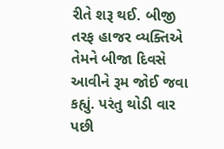રીતે શરૂ થઈ. બીજી તરફ હાજર વ્યક્તિએ તેમને બીજા દિવસે આવીને રૂમ જોઈ જવા કહ્યું. પરંતુ થોડી વાર પછી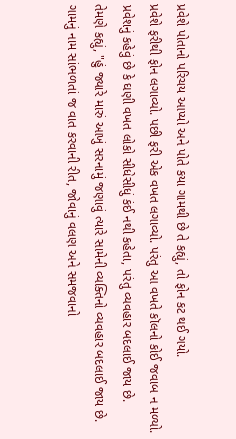પ્રવેશે પોતાનો પરિચય આપ્યો અને પોતે કયા ગામથી છે તે કહ્યું, તો ફોન કટ થઈ ગયો.
પ્રવેશે ફરીથી ફોન લગાવ્યો. પછી ફરી એક વખત લગાવ્યો. પરંતુ આ વખતે કૉલનો કોઈ જવાબ ન મળ્યો. પ્રવેશનું કહેવું છે કે ઘણી વખત લોકો સીધેસીધું કંઈ નથી કહેતા, પરંતુ વ્યવહાર બદલાઈ જાય છે.
તેમણે કહ્યું, "હું જ્યારે મારું આખું સરનામું જણાવું ત્યારે સામેની વ્યક્તિનો વ્યવહાર બદલાઈ જાય છે. ગામનું નામ સાંભળતાં જ વાત કરવાની રીત, જોવાનું વલણ અને સમજવાનો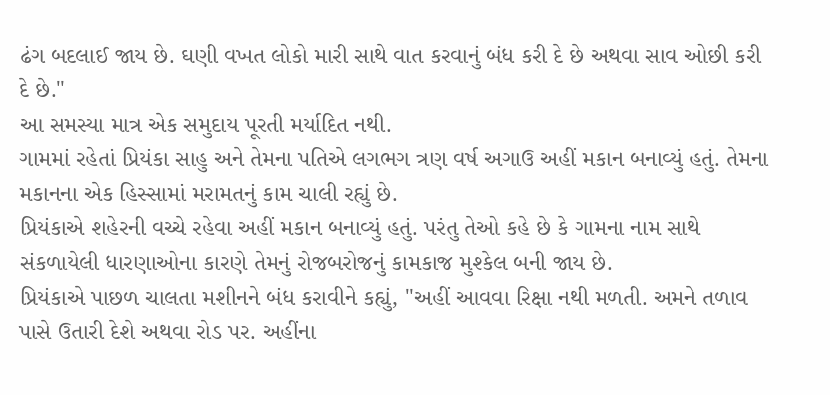ઢંગ બદલાઈ જાય છે. ઘણી વખત લોકો મારી સાથે વાત કરવાનું બંધ કરી દે છે અથવા સાવ ઓછી કરી દે છે."
આ સમસ્યા માત્ર એક સમુદાય પૂરતી મર્યાદિત નથી.
ગામમાં રહેતાં પ્રિયંકા સાહુ અને તેમના પતિએ લગભગ ત્રણ વર્ષ અગાઉ અહીં મકાન બનાવ્યું હતું. તેમના મકાનના એક હિસ્સામાં મરામતનું કામ ચાલી રહ્યું છે.
પ્રિયંકાએ શહેરની વચ્ચે રહેવા અહીં મકાન બનાવ્યું હતું. પરંતુ તેઓ કહે છે કે ગામના નામ સાથે સંકળાયેલી ધારણાઓના કારણે તેમનું રોજબરોજનું કામકાજ મુશ્કેલ બની જાય છે.
પ્રિયંકાએ પાછળ ચાલતા મશીનને બંધ કરાવીને કહ્યું, "અહીં આવવા રિક્ષા નથી મળતી. અમને તળાવ પાસે ઉતારી દેશે અથવા રોડ પર. અહીંના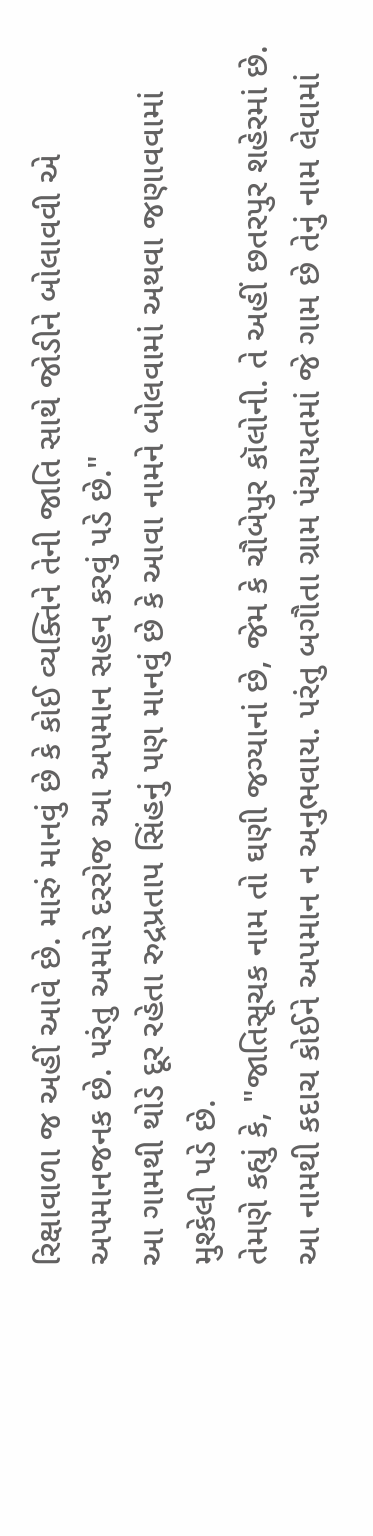રિક્ષાવાળા જ અહીં આવે છે. મારું માનવું છે કે કોઈ વ્યક્તિને તેની જાતિ સાથે જોડીને બોલાવવી એ અપમાનજનક છે. પરંતુ અમારે દરરોજ આ અપમાન સહન કરવું પડે છે."
આ ગામથી થોડે દૂર રહેતા રુદ્રપ્રતાપ સિંહનું પણ માનવું છે કે આવા નામને બોલવામાં અથવા જણાવવામાં મુશ્કેલી પડે છે.
તેમણે કહ્યું કે, "જાતિસૂચક નામ તો ઘણી જગ્યાનાં છે, જેમ કે ચૌબેપુર કૉલોની. તે અહીં છતરપુર શહેરમાં છે. આ નામથી કદાચ કોઈને અપમાન ન અનુભવાય. પરંતુ બગૌતા ગ્રામ પંચાયતમાં જે ગામ છે તેનું નામ લેવામાં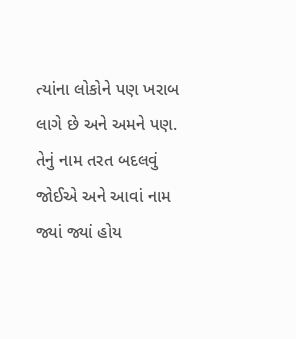ત્યાંના લોકોને પણ ખરાબ લાગે છે અને અમને પણ. તેનું નામ તરત બદલવું જોઈએ અને આવાં નામ જ્યાં જ્યાં હોય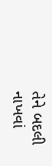તેને બદલી નાખવાં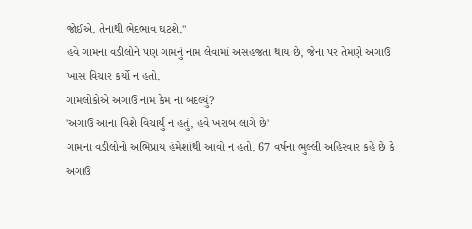જોઈએ. તેનાથી ભેદભાવ ઘટશે."
હવે ગામના વડીલોને પણ ગામનું નામ લેવામાં અસહજતા થાય છે, જેના પર તેમણે અગાઉ ખાસ વિચાર કર્યો ન હતો.
ગામલોકોએ અગાઉ નામ કેમ ના બદલ્યું?
'અગાઉ આના વિશે વિચાર્યું ન હતું, હવે ખરાબ લાગે છે'
ગામના વડીલોનો અભિપ્રાય હંમેશાંથી આવો ન હતો. 67 વર્ષના ભુલ્લી અહિરવાર કહે છે કે અગાઉ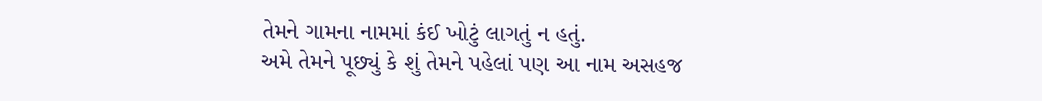તેમને ગામના નામમાં કંઈ ખોટું લાગતું ન હતું.
અમે તેમને પૂછ્યું કે શું તેમને પહેલાં પણ આ નામ અસહજ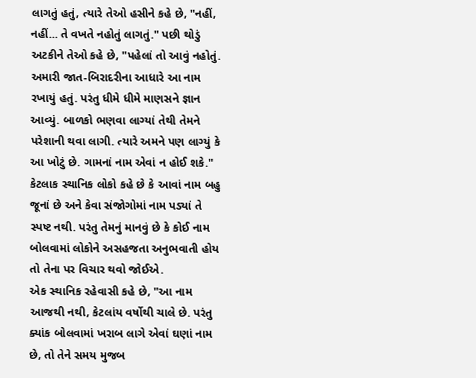લાગતું હતું, ત્યારે તેઓ હસીને કહે છે, "નહીં, નહીં... તે વખતે નહોતું લાગતું." પછી થોડું અટકીને તેઓ કહે છે, "પહેલાં તો આવું નહોતું. અમારી જાત-બિરાદરીના આધારે આ નામ રખાયું હતું. પરંતુ ધીમે ધીમે માણસને જ્ઞાન આવ્યું. બાળકો ભણવા લાગ્યાં તેથી તેમને પરેશાની થવા લાગી. ત્યારે અમને પણ લાગ્યું કે આ ખોટું છે. ગામનાં નામ એવાં ન હોઈ શકે."
કેટલાક સ્થાનિક લોકો કહે છે કે આવાં નામ બહુ જૂનાં છે અને કેવા સંજોગોમાં નામ પડ્યાં તે સ્પષ્ટ નથી. પરંતુ તેમનું માનવું છે કે કોઈ નામ બોલવામાં લોકોને અસહજતા અનુભવાતી હોય તો તેના પર વિચાર થવો જોઈએ.
એક સ્થાનિક રહેવાસી કહે છે, "આ નામ આજથી નથી, કેટલાંય વર્ષોથી ચાલે છે. પરંતુ ક્યાંક બોલવામાં ખરાબ લાગે એવાં ઘણાં નામ છે, તો તેને સમય મુજબ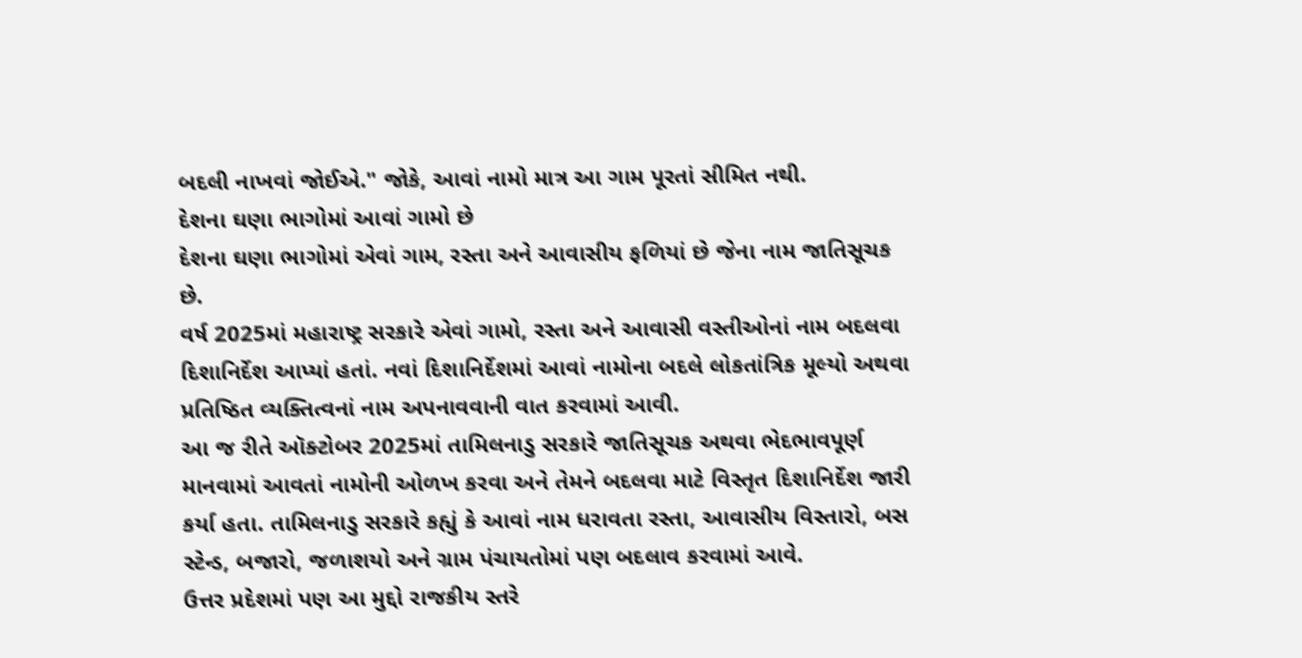બદલી નાખવાં જોઈએ." જોકે, આવાં નામો માત્ર આ ગામ પૂરતાં સીમિત નથી.
દેશના ઘણા ભાગોમાં આવાં ગામો છે
દેશના ઘણા ભાગોમાં એવાં ગામ, રસ્તા અને આવાસીય ફળિયાં છે જેના નામ જાતિસૂચક છે.
વર્ષ 2025માં મહારાષ્ટ્ર સરકારે એવાં ગામો, રસ્તા અને આવાસી વસ્તીઓનાં નામ બદલવા દિશાનિર્દેશ આપ્યાં હતાં. નવાં દિશાનિર્દેશમાં આવાં નામોના બદલે લોકતાંત્રિક મૂલ્યો અથવા પ્રતિષ્ઠિત વ્યક્તિત્વનાં નામ અપનાવવાની વાત કરવામાં આવી.
આ જ રીતે ઑક્ટોબર 2025માં તામિલનાડુ સરકારે જાતિસૂચક અથવા ભેદભાવપૂર્ણ માનવામાં આવતાં નામોની ઓળખ કરવા અને તેમને બદલવા માટે વિસ્તૃત દિશાનિર્દેશ જારી કર્યા હતા. તામિલનાડુ સરકારે કહ્યું કે આવાં નામ ધરાવતા રસ્તા, આવાસીય વિસ્તારો, બસ સ્ટેન્ડ, બજારો, જળાશયો અને ગ્રામ પંચાયતોમાં પણ બદલાવ કરવામાં આવે.
ઉત્તર પ્રદેશમાં પણ આ મુદ્દો રાજકીય સ્તરે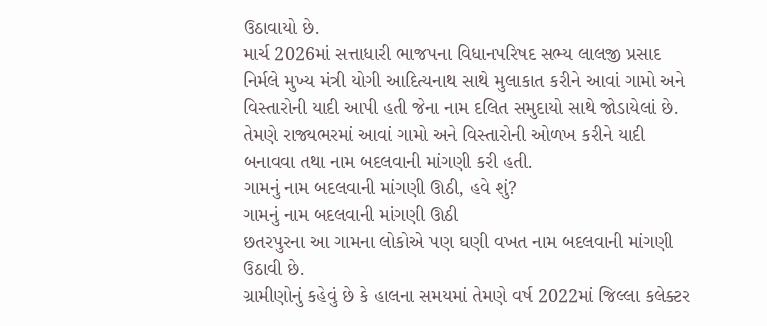ઉઠાવાયો છે.
માર્ચ 2026માં સત્તાધારી ભાજપના વિધાનપરિષદ સભ્ય લાલજી પ્રસાદ નિર્મલે મુખ્ય મંત્રી યોગી આદિત્યનાથ સાથે મુલાકાત કરીને આવાં ગામો અને વિસ્તારોની યાદી આપી હતી જેના નામ દલિત સમુદાયો સાથે જોડાયેલાં છે.
તેમણે રાજ્યભરમાં આવાં ગામો અને વિસ્તારોની ઓળખ કરીને યાદી બનાવવા તથા નામ બદલવાની માંગણી કરી હતી.
ગામનું નામ બદલવાની માંગણી ઊઠી, હવે શું?
ગામનું નામ બદલવાની માંગણી ઊઠી
છતરપુરના આ ગામના લોકોએ પણ ઘણી વખત નામ બદલવાની માંગણી ઉઠાવી છે.
ગ્રામીણોનું કહેવું છે કે હાલના સમયમાં તેમણે વર્ષ 2022માં જિલ્લા કલેક્ટર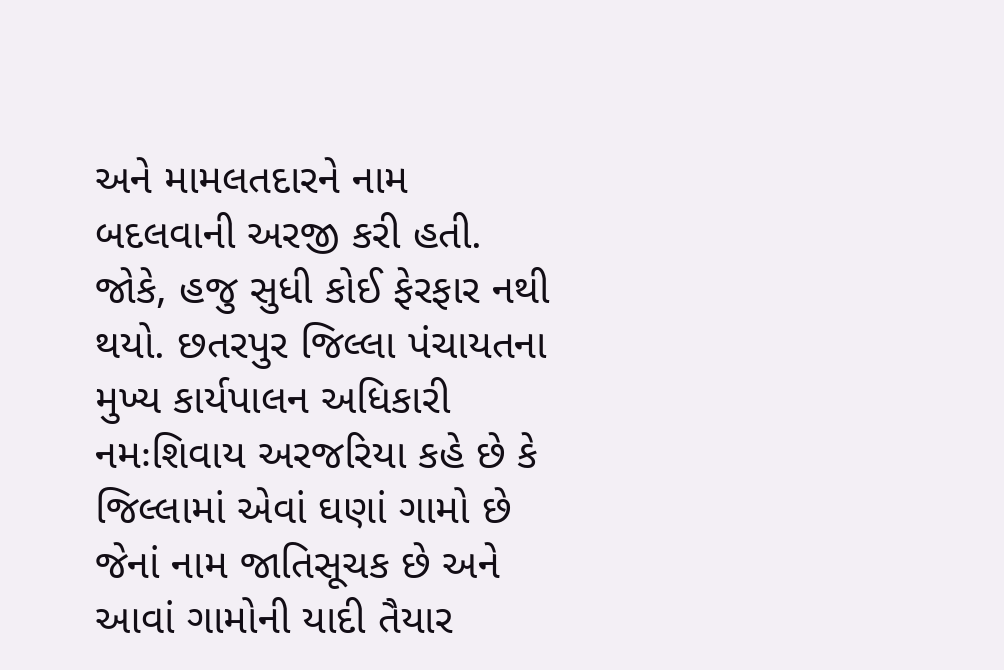અને મામલતદારને નામ બદલવાની અરજી કરી હતી. જોકે, હજુ સુધી કોઈ ફેરફાર નથી થયો. છતરપુર જિલ્લા પંચાયતના મુખ્ય કાર્યપાલન અધિકારી નમઃશિવાય અરજરિયા કહે છે કે જિલ્લામાં એવાં ઘણાં ગામો છે જેનાં નામ જાતિસૂચક છે અને આવાં ગામોની યાદી તૈયાર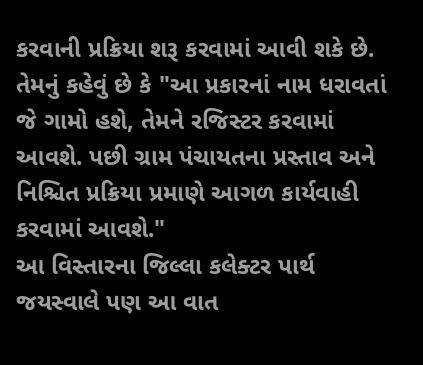કરવાની પ્રક્રિયા શરૂ કરવામાં આવી શકે છે.
તેમનું કહેવું છે કે "આ પ્રકારનાં નામ ધરાવતાં જે ગામો હશે, તેમને રજિસ્ટર કરવામાં આવશે. પછી ગ્રામ પંચાયતના પ્રસ્તાવ અને નિશ્ચિત પ્રક્રિયા પ્રમાણે આગળ કાર્યવાહી કરવામાં આવશે."
આ વિસ્તારના જિલ્લા કલેક્ટર પાર્થ જયસ્વાલે પણ આ વાત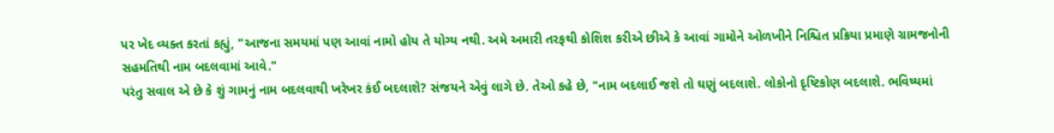પર ખેદ વ્યક્ત કરતાં કહ્યું, "આજના સમયમાં પણ આવાં નામો હોય તે યોગ્ય નથી. અમે અમારી તરફથી કોશિશ કરીએ છીએ કે આવાં ગામોને ઓળખીને નિશ્ચિત પ્રક્રિયા પ્રમાણે ગ્રામજનોની સહમતિથી નામ બદલવામાં આવે."
પરંતુ સવાલ એ છે કે શું ગામનું નામ બદલવાથી ખરેખર કંઈ બદલાશે? સંજયને એવું લાગે છે. તેઓ કહે છે, "નામ બદલાઈ જશે તો ઘણું બદલાશે. લોકોનો દૃષ્ટિકોણ બદલાશે. ભવિષ્યમાં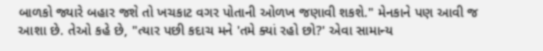બાળકો જ્યારે બહાર જશે તો ખચકાટ વગર પોતાની ઓળખ જણાવી શકશે." મેનકાને પણ આવી જ આશા છે. તેઓ કહે છે, "ત્યાર પછી કદાચ મને 'તમે ક્યાં રહો છો?' એવા સામાન્ય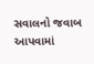સવાલનો જવાબ આપવામાં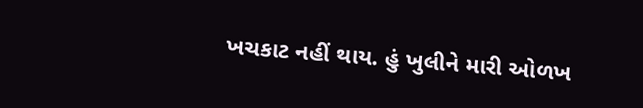ખચકાટ નહીં થાય. હું ખુલીને મારી ઓળખ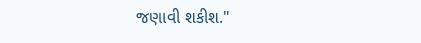જણાવી શકીશ."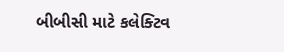બીબીસી માટે કલેક્ટિવ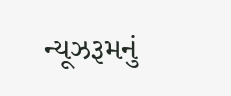ન્યૂઝરૂમનું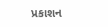પ્રકાશન